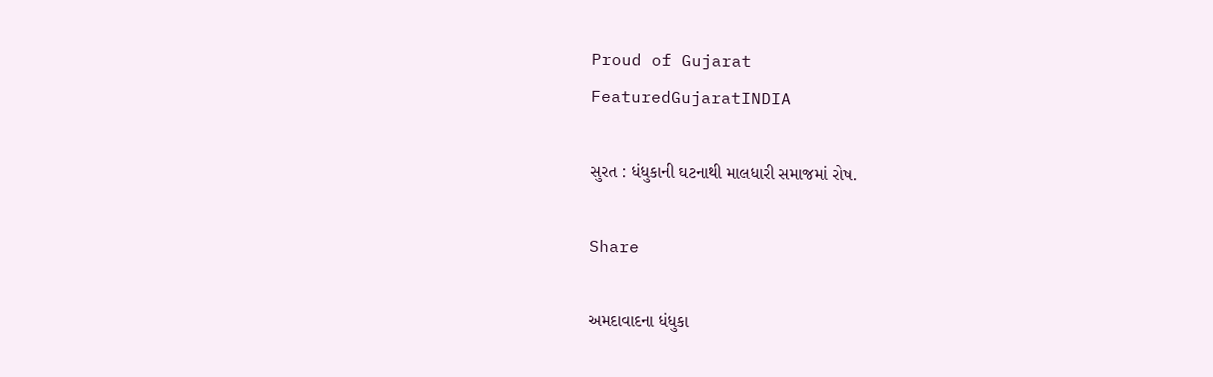Proud of Gujarat
FeaturedGujaratINDIA

સુરત : ધંધુકાની ઘટનાથી માલધારી સમાજમાં રોષ.

Share

અમદાવાદના ધંધુકા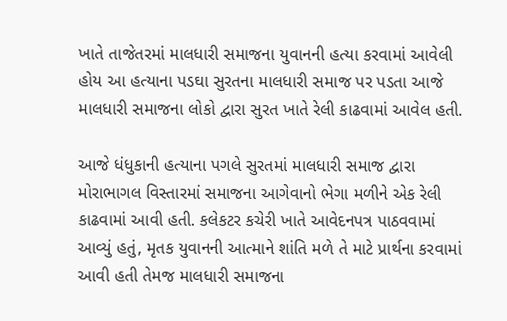ખાતે તાજેતરમાં માલધારી સમાજના યુવાનની હત્યા કરવામાં આવેલી હોય આ હત્યાના પડઘા સુરતના માલધારી સમાજ પર પડતા આજે માલધારી સમાજના લોકો દ્વારા સુરત ખાતે રેલી કાઢવામાં આવેલ હતી.

આજે ધંધુકાની હત્યાના પગલે સુરતમાં માલધારી સમાજ દ્વારા મોરાભાગલ વિસ્તારમાં સમાજના આગેવાનો ભેગા મળીને એક રેલી કાઢવામાં આવી હતી. કલેકટર કચેરી ખાતે આવેદનપત્ર પાઠવવામાં આવ્યું હતું, મૃતક યુવાનની આત્માને શાંતિ મળે તે માટે પ્રાર્થના કરવામાં આવી હતી તેમજ માલધારી સમાજના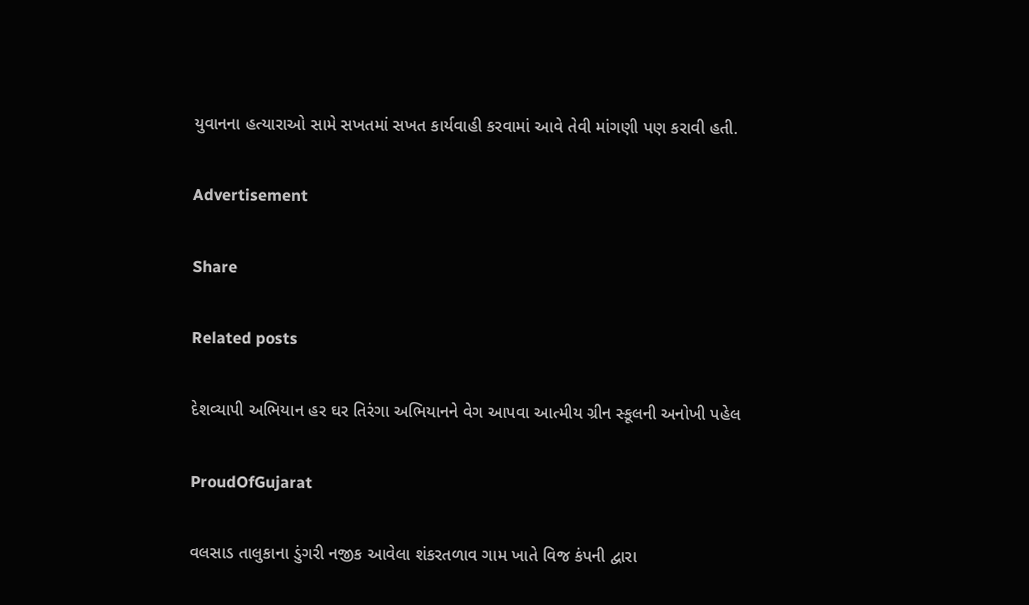યુવાનના હત્યારાઓ સામે સખતમાં સખત કાર્યવાહી કરવામાં આવે તેવી માંગણી પણ કરાવી હતી.

Advertisement

Share

Related posts

દેશવ્યાપી અભિયાન હર ઘર તિરંગા અભિયાનને વેગ આપવા આત્મીય ગ્રીન સ્કૂલની અનોખી પહેલ

ProudOfGujarat

વલસાડ તાલુકાના ડુંગરી નજીક આવેલા શંકરતળાવ ગામ ખાતે વિજ કંપની દ્વારા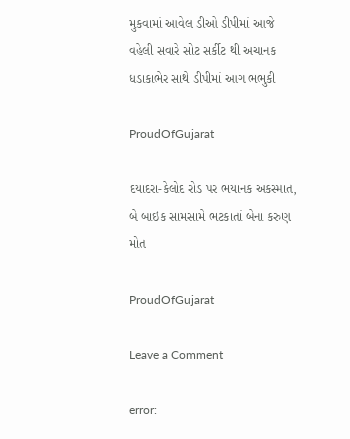મુકવામાં આવેલ ડીઓ ડીપીમાં આજે વહેલી સવારે સોટ સર્કીટ થી અચાનક ધડાકાભેર સાથે ડીપીમાં આગ ભભુકી

ProudOfGujarat

દયાદરા-કેલોદ રોડ પર ભયાનક અકસ્માત, બે બાઇક સામસામે ભટકાતાં બેના કરુણ મોત

ProudOfGujarat

Leave a Comment

error: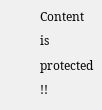Content is protected !!